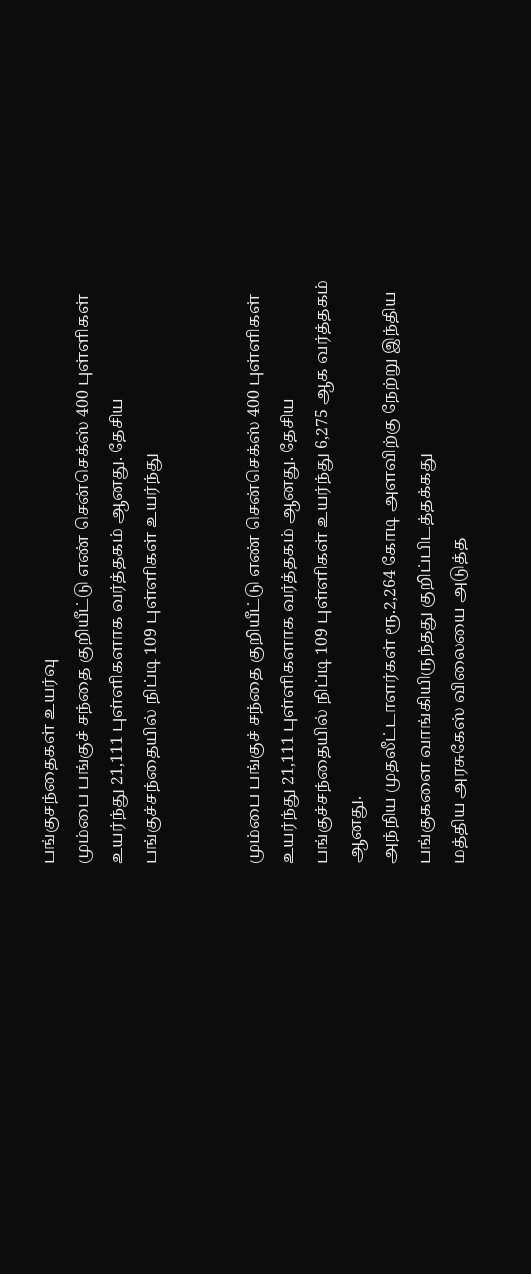பங்குசந்தைகள் உயர்வு
மும்பை பங்குச் சந்தை குறியீட்டு எண் சென்செக்ஸ் 400 புள்ளிகள் உயர்ந்து 21,111 புள்ளிகளாக வர்த்தகம் ஆனது. தேசிய பங்குச்சந்தையில் நிப்டி 109 புள்ளிகள் உயர்ந்து


மும்பை பங்குச் சந்தை குறியீட்டு எண் சென்செக்ஸ் 400 புள்ளிகள் உயர்ந்து 21,111 புள்ளிகளாக வர்த்தகம் ஆனது. தேசிய பங்குச்சந்தையில் நிப்டி 109 புள்ளிகள் உயர்ந்து 6,275 ஆக வர்த்தகம் ஆனது.
அந்நிய முதலீட்டாளர்கள் ரூ.2,264 கோடி அளவிற்கு நேற்று இந்திய பங்குகளை வாங்கியிருந்தது குறிப்பிடத்தக்கது
மத்திய அரசுகேஸ் விலையை அடுத்த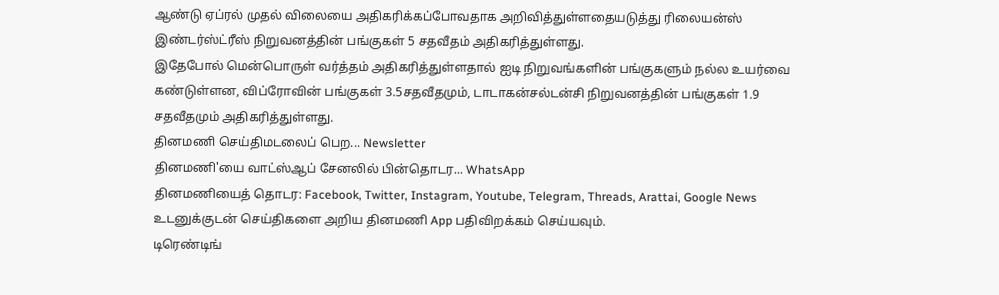ஆண்டு ஏப்ரல் முதல் விலையை அதிகரிக்கப்போவதாக அறிவித்துள்ளதையடுத்து ரிலையன்ஸ் இண்டர்ஸ்ட்ரீஸ் நிறுவனத்தின் பங்குகள் 5 சதவீதம் அதிகரித்துள்ளது.
இதேபோல் மென்பொருள் வர்த்தம் அதிகரித்துள்ளதால் ஐடி நிறுவங்களின் பங்குகளும் நல்ல உயர்வை கண்டுள்ளன, விப்ரோவின் பங்குகள் 3.5சதவீதமும், டாடாகன்சல்டன்சி நிறுவனத்தின் பங்குகள் 1.9 சதவீதமும் அதிகரித்துள்ளது.
தினமணி செய்திமடலைப் பெற... Newsletter
தினமணி'யை வாட்ஸ்ஆப் சேனலில் பின்தொடர... WhatsApp
தினமணியைத் தொடர: Facebook, Twitter, Instagram, Youtube, Telegram, Threads, Arattai, Google News
உடனுக்குடன் செய்திகளை அறிய தினமணி App பதிவிறக்கம் செய்யவும்.
டிரெண்டிங்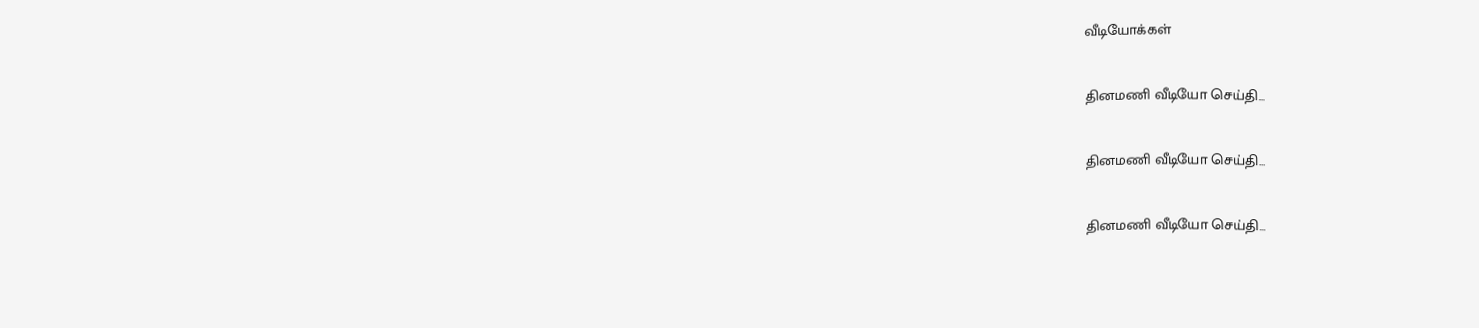வீடியோக்கள்

தினமணி வீடியோ செய்தி...

தினமணி வீடியோ செய்தி...

தினமணி வீடியோ செய்தி...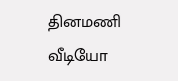தினமணி வீடியோ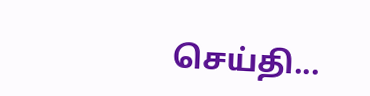செய்தி...